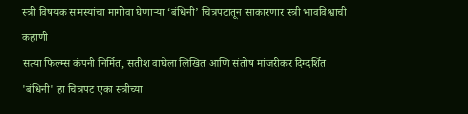स्त्री विषयक समस्यांचा मागोवा घेणाऱ्या ‘बंधिनी’ चित्रपटातून साकारणार स्त्री भावविश्वाची कहाणी
सत्या फिल्म्स कंपनी निर्मित, सतीश वाघेला लिखित आणि संतोष मांजरीकर दिग्दर्शित 'बंधिनी' हा चित्रपट एका स्त्रीच्या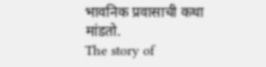भावनिक प्रवासाची कथा मांडतो.
The story of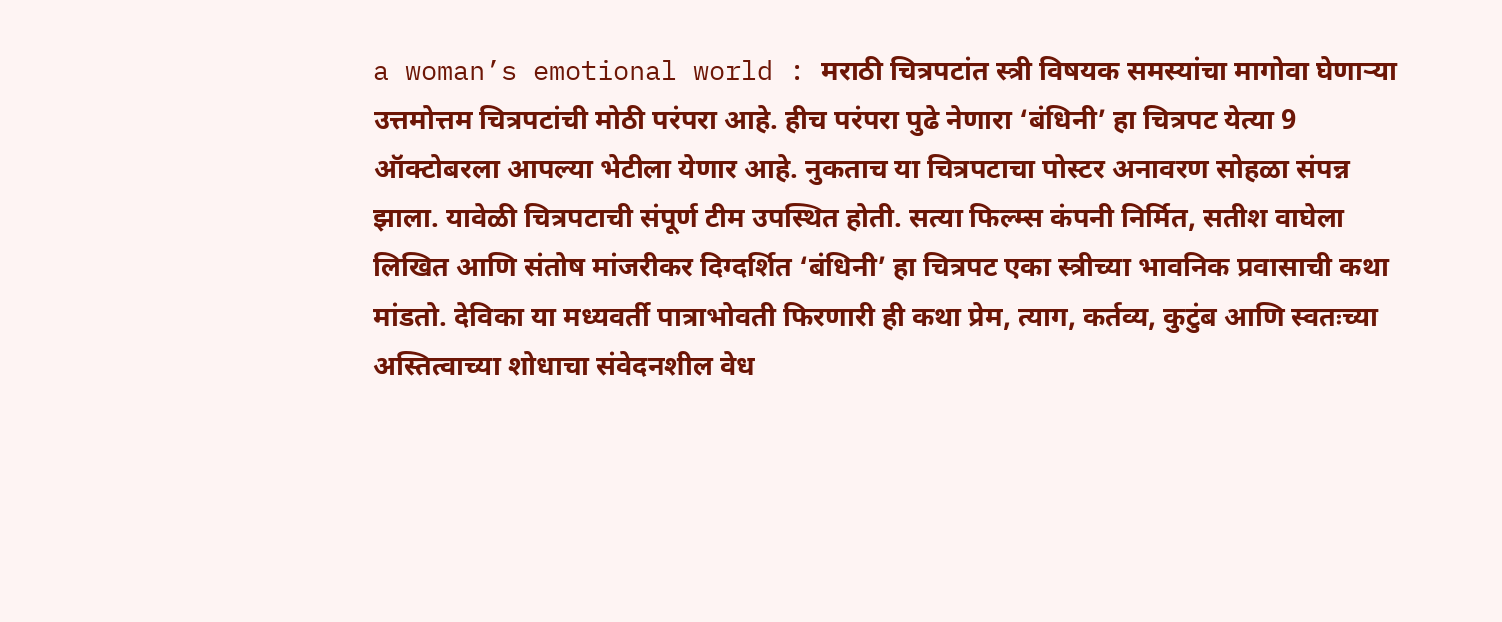a woman’s emotional world : मराठी चित्रपटांत स्त्री विषयक समस्यांचा मागोवा घेणाऱ्या उत्तमोत्तम चित्रपटांची मोठी परंपरा आहे. हीच परंपरा पुढे नेणारा ‘बंधिनी’ हा चित्रपट येत्या 9 ऑक्टोबरला आपल्या भेटीला येणार आहे. नुकताच या चित्रपटाचा पोस्टर अनावरण सोहळा संपन्न झाला. यावेळी चित्रपटाची संपूर्ण टीम उपस्थित होती. सत्या फिल्म्स कंपनी निर्मित, सतीश वाघेला लिखित आणि संतोष मांजरीकर दिग्दर्शित ‘बंधिनी’ हा चित्रपट एका स्त्रीच्या भावनिक प्रवासाची कथा मांडतो. देविका या मध्यवर्ती पात्राभोवती फिरणारी ही कथा प्रेम, त्याग, कर्तव्य, कुटुंब आणि स्वतःच्या अस्तित्वाच्या शोधाचा संवेदनशील वेध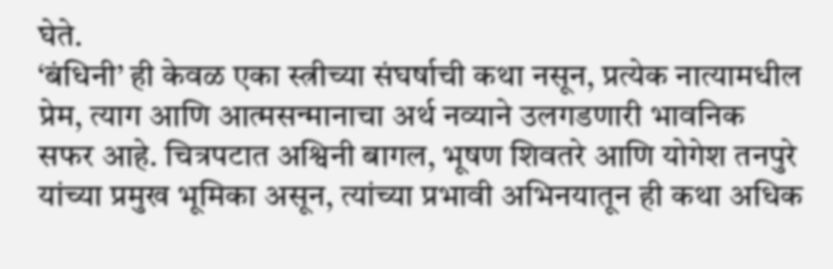घेते.
‘बंधिनी’ ही केवळ एका स्त्रीच्या संघर्षाची कथा नसून, प्रत्येक नात्यामधील प्रेम, त्याग आणि आत्मसन्मानाचा अर्थ नव्याने उलगडणारी भावनिक सफर आहे. चित्रपटात अश्विनी बागल, भूषण शिवतरे आणि योगेश तनपुरे यांच्या प्रमुख भूमिका असून, त्यांच्या प्रभावी अभिनयातून ही कथा अधिक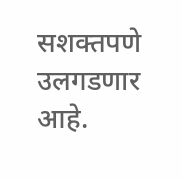सशक्तपणे उलगडणार आहे.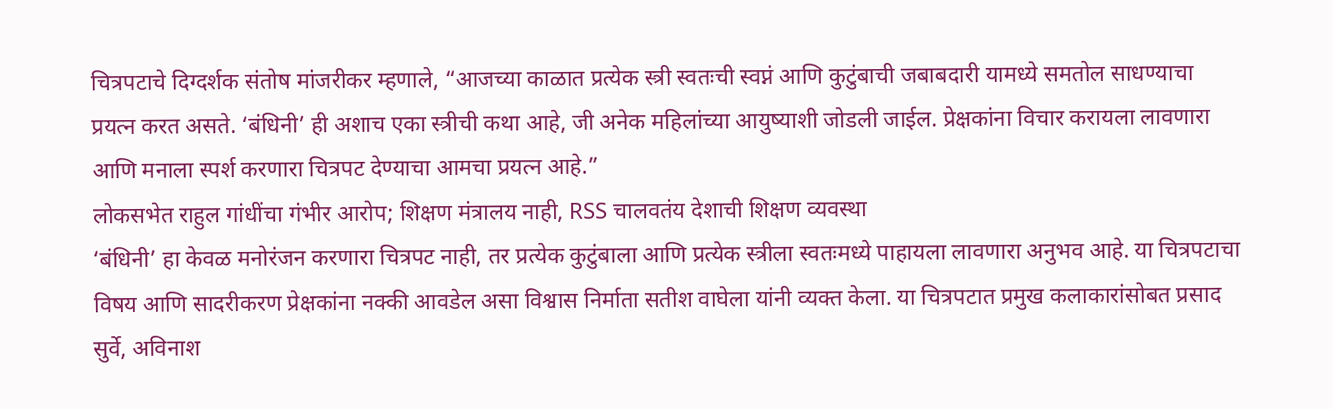चित्रपटाचे दिग्दर्शक संतोष मांजरीकर म्हणाले, “आजच्या काळात प्रत्येक स्त्री स्वतःची स्वप्नं आणि कुटुंबाची जबाबदारी यामध्ये समतोल साधण्याचा प्रयत्न करत असते. ‘बंधिनी’ ही अशाच एका स्त्रीची कथा आहे, जी अनेक महिलांच्या आयुष्याशी जोडली जाईल. प्रेक्षकांना विचार करायला लावणारा आणि मनाला स्पर्श करणारा चित्रपट देण्याचा आमचा प्रयत्न आहे.”
लोकसभेत राहुल गांधींचा गंभीर आरोप; शिक्षण मंत्रालय नाही, RSS चालवतंय देशाची शिक्षण व्यवस्था
‘बंधिनी’ हा केवळ मनोरंजन करणारा चित्रपट नाही, तर प्रत्येक कुटुंबाला आणि प्रत्येक स्त्रीला स्वतःमध्ये पाहायला लावणारा अनुभव आहे. या चित्रपटाचा विषय आणि सादरीकरण प्रेक्षकांना नक्की आवडेल असा विश्वास निर्माता सतीश वाघेला यांनी व्यक्त केला. या चित्रपटात प्रमुख कलाकारांसोबत प्रसाद सुर्वे, अविनाश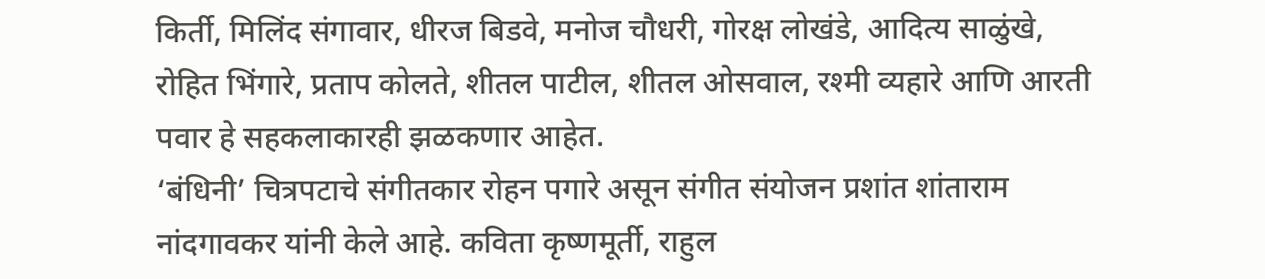किर्ती, मिलिंद संगावार, धीरज बिडवे, मनोज चौधरी, गोरक्ष लोखंडे, आदित्य साळुंखे, रोहित भिंगारे, प्रताप कोलते, शीतल पाटील, शीतल ओसवाल, रश्मी व्यहारे आणि आरती पवार हे सहकलाकारही झळकणार आहेत.
‘बंधिनी’ चित्रपटाचे संगीतकार रोहन पगारे असून संगीत संयोजन प्रशांत शांताराम नांदगावकर यांनी केले आहे. कविता कृष्णमूर्ती, राहुल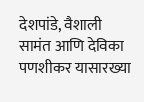देशपांडे, वैशाली सामंत आणि देविका पणशीकर यासारख्या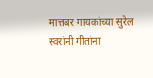मात्तबर गायकांच्या सुरेल स्वरांनी गीतांना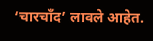‘चारचाँद’ लावले आहेत.